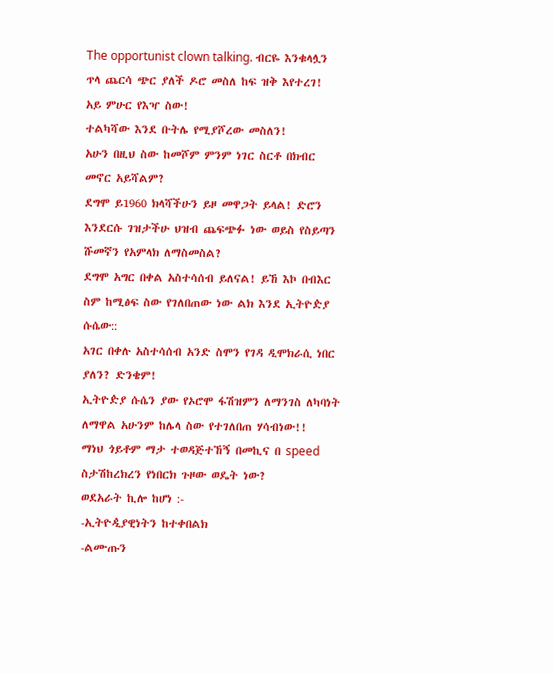The opportunist clown talking. ብርዬ እንቁላሏን ጥላ ጨርሳ ጭር ያለች ዶሮ መስለ ከፍ ዝቅ እየተረገ!
አይ ምሁር የእዣ ስው!
ተልካሻው እንደ ቡትሌ የሚያሾረው መስለን!
አሁን በዚህ ስው ከመሾም ምንም ነገር ስርቶ በክብር መኖር አይሻልም?
ደግሞ ይ1960 ክላሻችሁን ይዞ መዋጋት ይላል! ድሮን እንደርሱ ገዝታችሁ ህዝብ ጨፍጭፉ ነው ወይስ የስይጣን ሹመኛን የአምላክ ለማስመስል?
ደግሞ አግር በቀል አስተሳሰብ ይለናል! ይኸ እኮ በብእር ስም ከሚፅፍ ስው የገለበጠው ነው ልክ እንደ ኢትዮዽያ ሱሴው::
አገር በቀሉ አስተሳሰብ አንድ ስሞን የገዳ ዲሞክራሲ ነበር ያለን? ድንቄም!
ኢትዮዽያ ሱሴን ያው የኦሮሞ ፋሽዝምን ለማንገስ ለካባነት ለማዋል አሁንም ከሌላ ስው የተገለበጠ ሃሳብነው!!
ማነህ ጎይቶም ማታ ተወዳጅተኸኝ በመኪና በ speed ስታሽከረክረን የነበርክ ጉዞው ወዴት ነው?
ወደአራት ኪሎ ከሆነ :-
-ኢትዮዺያዊነትን ከተቀበልክ
-ልሙጡን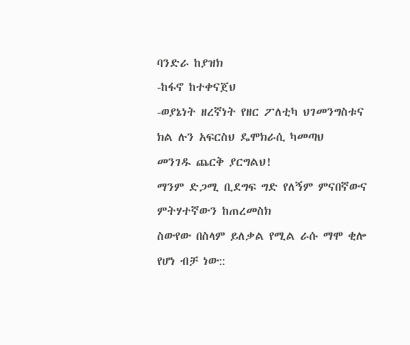ባንድራ ከያዝክ
-ከፋኖ ከተቀናጀህ
-ወያኔነት ዘረኛነት የዘር ፖለቲካ ህገመንግስቱና ክል ሉን አፍርስህ ዴሞክራሲ ካመጣህ
መንገዱ ጨርቅ ያርግልህ!
ማንም ድጋሚ ቢደግፍ ግድ የለኝም ምናበኛውና ምትሃተኛውን ከጠረመስክ
ስውየው በስላም ይለቃል የሚል ራሱ ማሞ ቂሎ የሆነ ብቻ ነው::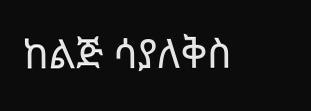ከልጅ ሳያለቅስ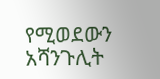የሚወደውን አሻንጉሊት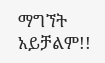ማግኘት አይቻልም!!